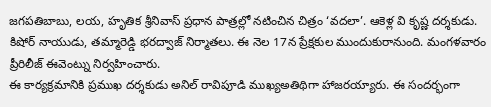జగపతిబాబు, లయ, హృతిక శ్రీనివాస్ ప్రధాన పాత్రల్లో నటించిన చిత్రం ‘వదలా’. ఆకెళ్ల వి కృష్ణ దర్శకుడు. కిషోర్ నాయుడు, తమ్మారెడ్డి భరద్వాజ్ నిర్మాతలు. ఈ నెల 17న ప్రేక్షకుల ముందుకురానుంది. మంగళవారం ప్రీరిలీజ్ ఈవెంట్ను నిర్వహించారు.
ఈ కార్యక్రమానికి ప్రముఖ దర్శకుడు అనిల్ రావిపూడి ముఖ్యఅతిథిగా హాజరయ్యారు. ఈ సందర్భంగా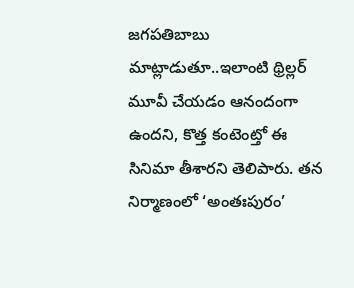జగపతిబాబు మాట్లాడుతూ..ఇలాంటి థ్రిల్లర్ మూవీ చేయడం ఆనందంగా ఉందని, కొత్త కంటెంట్తో ఈ సినిమా తీశారని తెలిపారు. తన నిర్మాణంలో ‘అంతఃపురం’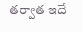తర్వాత ఇదే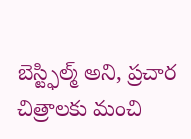బెస్ట్ఫిల్మ్ అని, ప్రచార చిత్రాలకు మంచి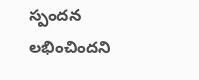స్పందన లభించిందని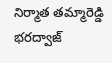నిర్మాత తమ్మారెడ్డి భరద్వాజ్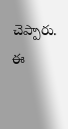చెప్పారు. ఈ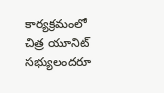కార్యక్రమంలో చిత్ర యూనిట్ సభ్యులందరూ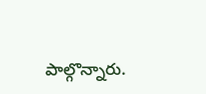పాల్గొన్నారు.